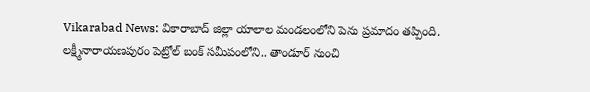Vikarabad News: వికారాబాద్ జిల్లా యాలాల మండలంలోని పెను ప్రమాదం తప్పింది. లక్ష్మీనారాయణపురం పెట్రోల్ బంక్ సమీపంలోని.. తాండూర్ నుంచి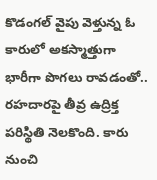కొడంగల్ వైపు వెళ్తున్న ఓ కారులో అకస్మాత్తుగా భారీగా పొగలు రావడంతో.. రహదారపై తీవ్ర ఉద్రిక్త పరిస్థితి నెలకొంది. కారు నుంచి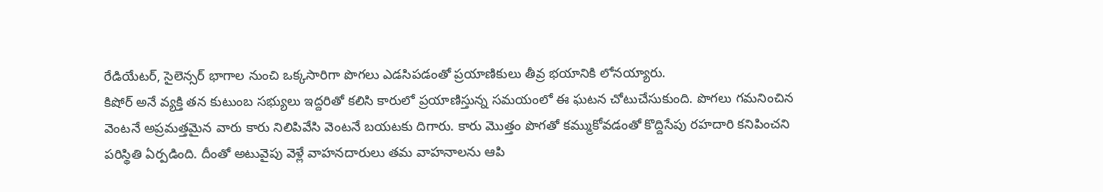రేడియేటర్, సైలెన్సర్ భాగాల నుంచి ఒక్కసారిగా పొగలు ఎడసిపడంతో ప్రయాణికులు తీవ్ర భయానికి లోనయ్యారు.
కిషోర్ అనే వ్యక్తి తన కుటుంబ సభ్యులు ఇద్దరితో కలిసి కారులో ప్రయాణిస్తున్న సమయంలో ఈ ఘటన చోటుచేసుకుంది. పొగలు గమనించిన వెంటనే అప్రమత్తమైన వారు కారు నిలిపివేసి వెంటనే బయటకు దిగారు. కారు మెుత్తం పొగతో కమ్ముకోవడంతో కొద్దిసేపు రహదారి కనిపించని పరిస్థితి ఏర్పడింది. దీంతో అటువైపు వెళ్లే వాహనదారులు తమ వాహనాలను ఆపి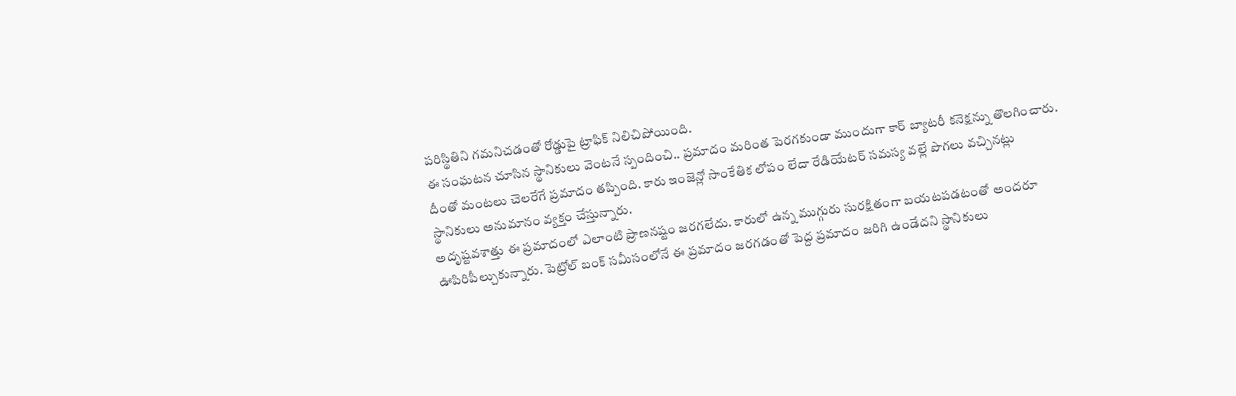పరిస్థితిని గమనిచడంతో రోడ్డుపై ట్రాఫిక్ నిలిచిపోయింది.
ఈ సంఘటన చూసిన స్థానికులు వెంటనే స్పందించి.. ప్రమాదం మరింత పెరగకుండా ముందుగా కార్ బ్యాటరీ కనెక్షన్ను తొలగించారు. దీంతో మంటలు చెలరేగే ప్రమాదం తప్పింది. కారు ఇంజెన్లో సాంకేతిక లోపం లేదా రేడియేటర్ సమస్య వల్లే పొగలు వచ్చినట్లు స్థానికులు అనుమానం వ్యక్తం చేస్తున్నారు.
అదృష్టవశాత్తు ఈ ప్రమాదంలో ఎలాంటి ప్రాణనష్టం జరగలేదు. కారులో ఉన్న ముగ్గురు సురక్షితంగా బయటపడటంతో అందరూ ఊపిరిపీల్చుకున్నారు. పెట్రోల్ బంక్ సమీసంలోనే ఈ ప్రమాదం జరగడంతో పెద్ద ప్రమాదం జరిగి ఉండేదని స్థానికులు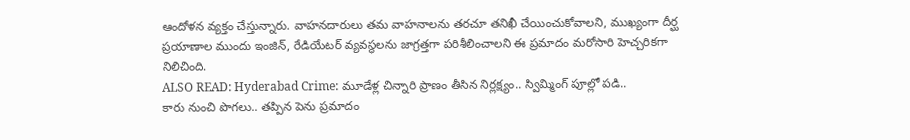ఆందోళన వ్యక్తం చేస్తున్నారు. వాహనదారులు తమ వాహనాలను తరచూ తనిఖీ చేయించుకోవాలని, ముఖ్యంగా దీర్ఘ ప్రయాణాల ముందు ఇంజిన్, రేడియేటర్ వ్యవస్థలను జాగ్రత్తగా పరిశీలించాలని ఈ ప్రమాదం మరోసారి హెచ్చరికగా నిలిచింది.
ALSO READ: Hyderabad Crime: మూడేళ్ల చిన్నారి ప్రాణం తీసిన నిర్లక్ష్యం.. స్విమ్మింగ్ పూల్లో పడి..
కారు నుంచి పొగలు.. తప్పిన పెను ప్రమాదం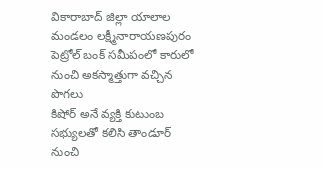వికారాబాద్ జిల్లా యాలాల మండలం లక్ష్మీనారాయణపురం పెట్రోల్ బంక్ సమీపంలో కారులో నుంచి అకస్మాత్తుగా వచ్చిన పొగలు
కిషోర్ అనే వ్యక్తి కుటుంబ సభ్యులతో కలిసి తాండూర్ నుంచి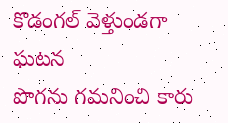కొడంగల్ వెళ్తుండగా ఘటన
పొగను గమనించి కారు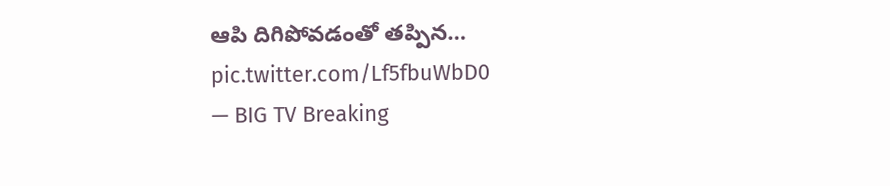ఆపి దిగిపోవడంతో తప్పిన… pic.twitter.com/Lf5fbuWbD0
— BIG TV Breaking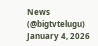News (@bigtvtelugu) January 4, 2026